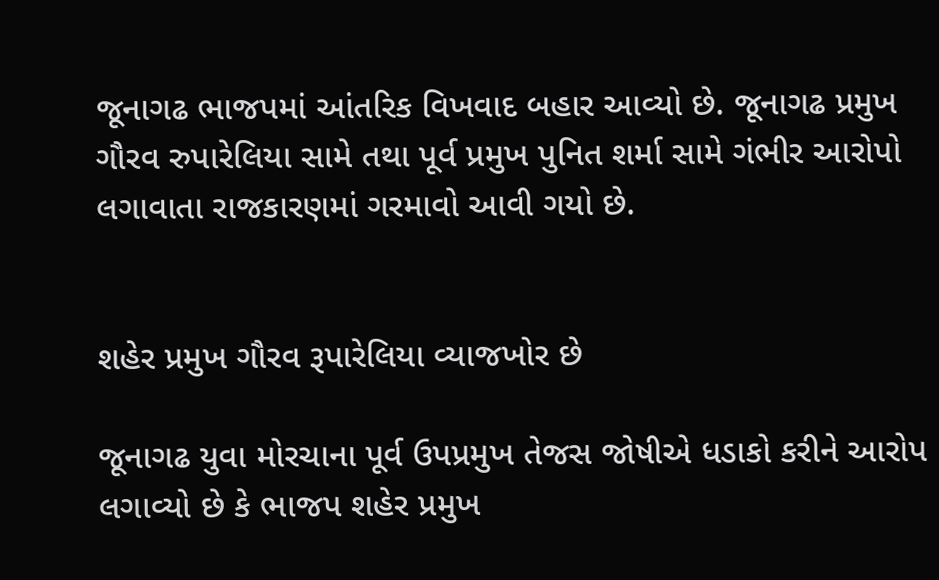જૂનાગઢ ભાજપમાં આંતરિક વિખવાદ બહાર આવ્યો છે. જૂનાગઢ પ્રમુખ ગૌરવ રુપારેલિયા સામે તથા પૂર્વ પ્રમુખ પુનિત શર્મા સામે ગંભીર આરોપો લગાવાતા રાજકારણમાં ગરમાવો આવી ગયો છે.


શહેર પ્રમુખ ગૌરવ રૂપારેલિયા વ્યાજખોર છે

જૂનાગઢ યુવા મોરચાના પૂર્વ ઉપપ્રમુખ તેજસ જોષીએ ધડાકો કરીને આરોપ લગાવ્યો છે કે ભાજપ શહેર પ્રમુખ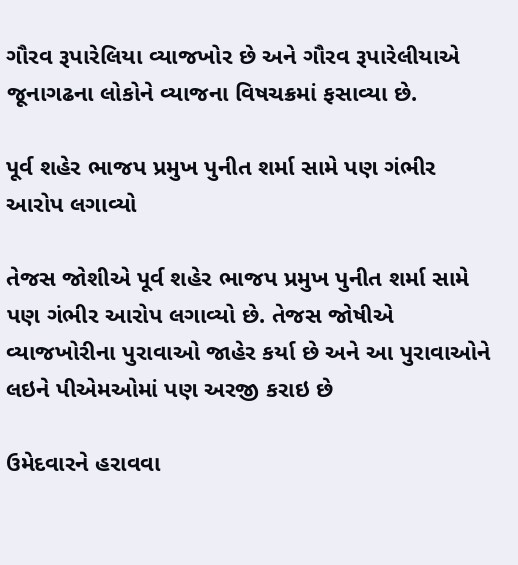ગૌરવ રૂપારેલિયા વ્યાજખોર છે અને ગૌરવ રૂપારેલીયાએ જૂનાગઢના લોકોને વ્યાજના વિષચક્રમાં ફસાવ્યા છે.

પૂર્વ શહેર ભાજપ પ્રમુખ પુનીત શર્મા સામે પણ ગંભીર આરોપ લગાવ્યો

તેજસ જોશીએ પૂર્વ શહેર ભાજપ પ્રમુખ પુનીત શર્મા સામે પણ ગંભીર આરોપ લગાવ્યો છે. તેજસ જોષીએ વ્યાજખોરીના પુરાવાઓ જાહેર કર્યા છે અને આ પુરાવાઓને લઇને પીએમઓમાં પણ અરજી કરાઇ છે

ઉમેદવારને હરાવવા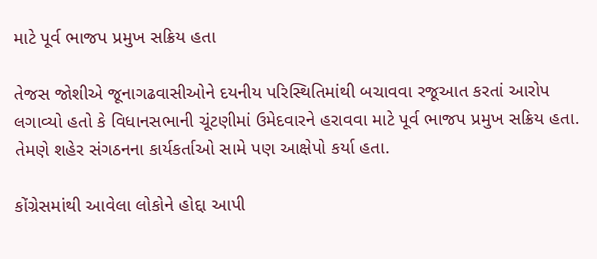માટે પૂર્વ ભાજપ પ્રમુખ સક્રિય હતા

તેજસ જોશીએ જૂનાગઢવાસીઓને દયનીય પરિસ્થિતિમાંથી બચાવવા રજૂઆત કરતાં આરોપ લગાવ્યો હતો કે વિધાનસભાની ચૂંટણીમાં ઉમેદવારને હરાવવા માટે પૂર્વ ભાજપ પ્રમુખ સક્રિય હતા. તેમણે શહેર સંગઠનના કાર્યકર્તાઓ સામે પણ આક્ષેપો કર્યા હતા.

કોંગ્રેસમાંથી આવેલા લોકોને હોદ્દા આપી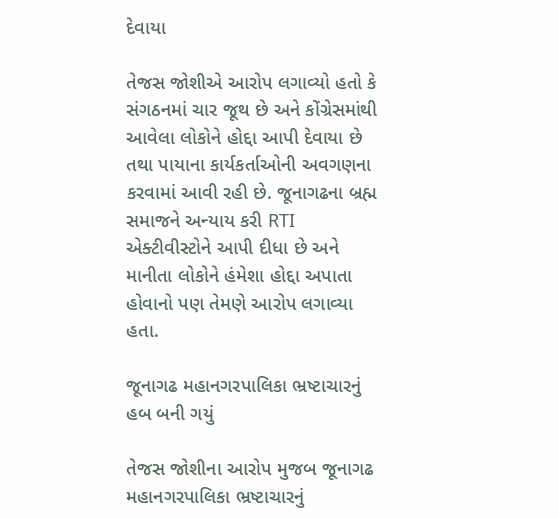દેવાયા

તેજસ જોશીએ આરોપ લગાવ્યો હતો કે સંગઠનમાં ચાર જૂથ છે અને કોંગ્રેસમાંથી આવેલા લોકોને હોદ્દા આપી દેવાયા છે તથા પાયાના કાર્યકર્તાઓની અવગણના કરવામાં આવી રહી છે. જૂનાગઢના બ્રહ્મ સમાજને અન્યાય કરી RTI એક્ટીવીસ્ટોને આપી દીધા છે અને માનીતા લોકોને હંમેશા હોદ્દા અપાતા હોવાનો પણ તેમણે આરોપ લગાવ્યા હતા.

જૂનાગઢ મહાનગરપાલિકા ભ્રષ્ટાચારનું હબ બની ગયું

તેજસ જોશીના આરોપ મુજબ જૂનાગઢ મહાનગરપાલિકા ભ્રષ્ટાચારનું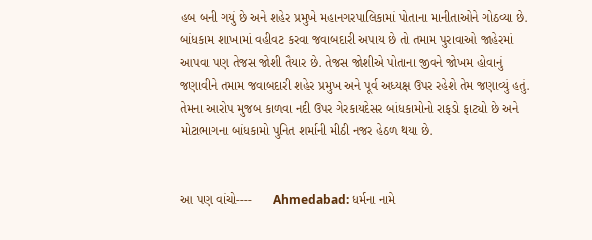હબ બની ગયું છે અને શહેર પ્રમુખે મહાનગરપાલિકામાં પોતાના માનીતાઓને ગોઠવ્યા છે. બાંધકામ શાખામાં વહીવટ કરવા જવાબદારી અપાય છે તો તમામ પુરાવાઓ જાહેરમાં આપવા પણ તેજસ જોશી તૈયાર છે. તેજસ જોશીએ પોતાના જીવને જોખમ હોવાનું જણાવીને તમામ જવાબદારી શહેર પ્રમુખ અને પૂર્વ અધ્યક્ષ ઉપર રહેશે તેમ જણાવ્યું હતું. તેમના આરોપ મુજબ કાળવા નદી ઉપર ગેરકાયદેસર બાંધકામોનો રાફડો ફાટ્યો છે અને મોટાભાગના બાંધકામો પુનિત શર્માની મીઠી નજર હેઠળ થયા છે.


આ પણ વાંચો----      Ahmedabad: ધર્મના નામે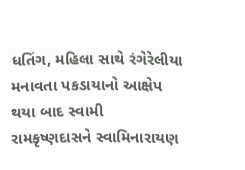ધતિંગ, મહિલા સાથે રંગેરેલીયા મનાવતા પકડાયાનો આક્ષેપ થયા બાદ સ્વામી રામકૃષ્ણદાસને સ્વામિનારાયણ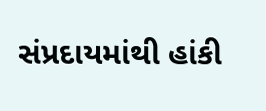સંપ્રદાયમાંથી હાંકી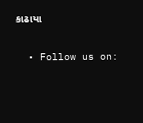કાઢાયા

  • Follow us on: